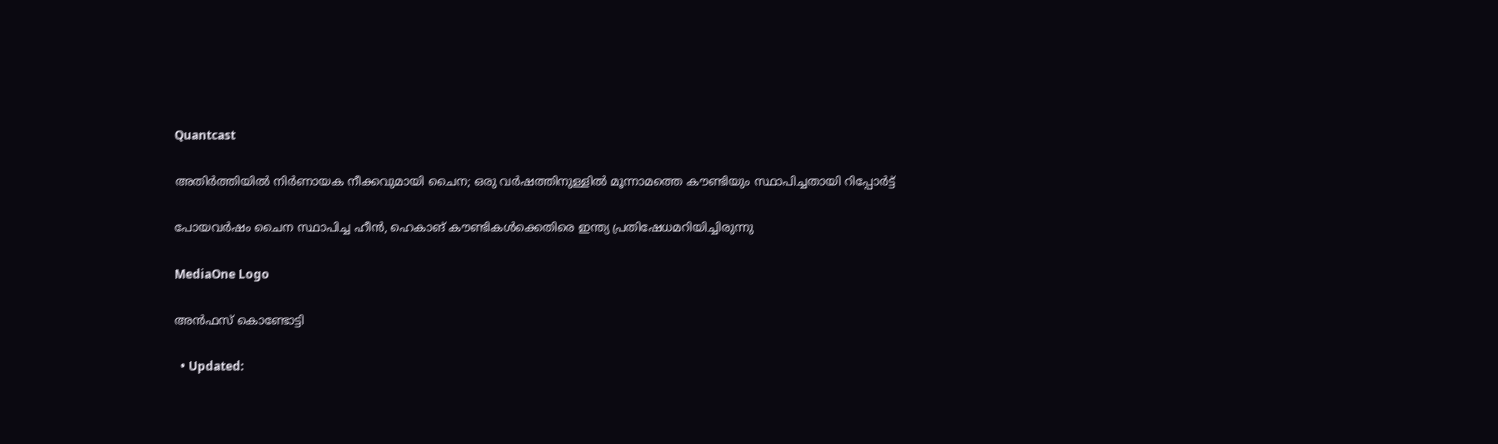Quantcast

അതിർത്തിയിൽ നിർണായക നീക്കവുമായി ചൈന; ഒരു വർഷത്തിനുള്ളിൽ മൂന്നാമത്തെ കൗണ്ടിയും സ്ഥാപിച്ചതായി റിപ്പോർട്ട്

പോയവര്‍ഷം ചൈന സ്ഥാപിച്ച ഹീന്‍, ഹെകാങ് കൗണ്ടികള്‍ക്കെതിരെ ഇന്ത്യ പ്രതിഷേധമറിയിച്ചിരുന്നു

MediaOne Logo

അൻഫസ് കൊണ്ടോട്ടി

  • Updated: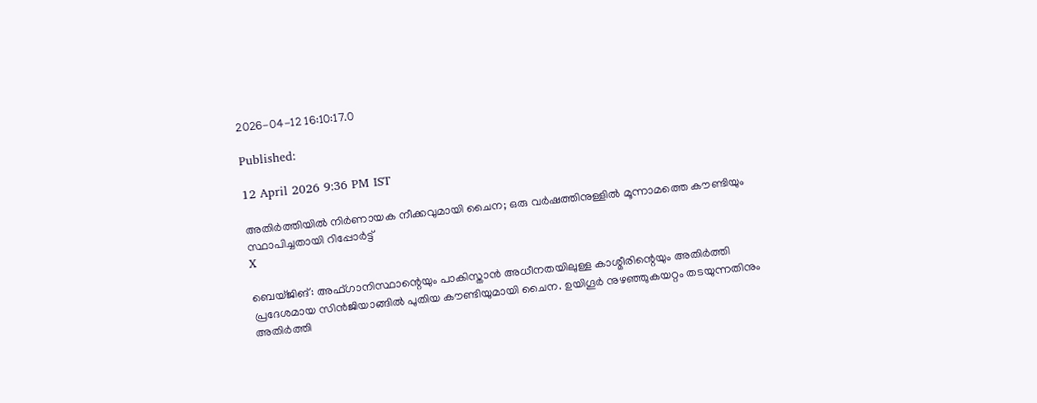2026-04-12 16:10:17.0

Published:

12 April 2026 9:36 PM IST

അതിർത്തിയിൽ നിർണായക നീക്കവുമായി ചൈന; ഒരു വർഷത്തിനുള്ളിൽ മൂന്നാമത്തെ കൗണ്ടിയും സ്ഥാപിച്ചതായി റിപ്പോർട്ട്
X

ബെയ്ജിങ്: അഫ്ഗാനിസ്ഥാന്റെയും പാകിസ്താന്‍ അധീനതയിലുള്ള കാശ്മീരിന്റെയും അതിര്‍ത്തി പ്രദേശമായ സിന്‍ജിയാങ്ങില്‍ പുതിയ കൗണ്ടിയുമായി ചൈന. ഉയിഗൂര്‍ നുഴഞ്ഞുകയറ്റം തടയുന്നതിനും അതിര്‍ത്തി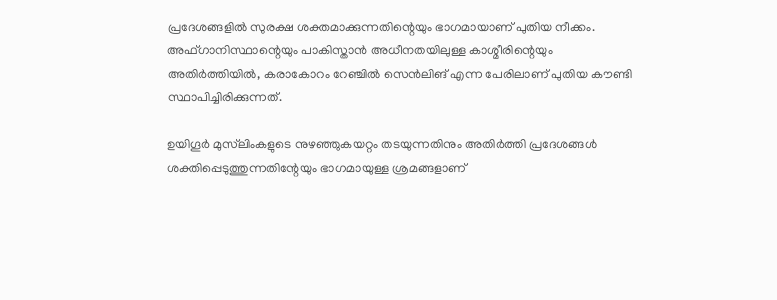പ്രദേശങ്ങളില്‍ സുരക്ഷ ശക്തമാക്കുന്നതിന്റെയും ഭാഗമായാണ് പുതിയ നീക്കം. അഫ്ഗാനിസ്ഥാന്റെയും പാകിസ്താന്‍ അധീനതയിലുള്ള കാശ്മീരിന്റെയും അതിര്‍ത്തിയില്‍, കരാകോറം റേഞ്ചില്‍ സെന്‍ലിങ് എന്ന പേരിലാണ് പുതിയ കൗണ്ടി സ്ഥാപിച്ചിരിക്കുന്നത്.

ഉയിഗൂര്‍ മുസ്‌ലിംകളുടെ നുഴഞ്ഞുകയറ്റം തടയുന്നതിനും അതിര്‍ത്തി പ്രദേശങ്ങള്‍ ശക്തിപ്പെടുത്തുന്നതിന്റേയും ഭാഗമായുള്ള ശ്രമങ്ങളാണ്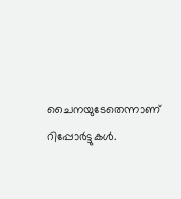ചൈനയുടേതെന്നാണ് റിപ്പോര്‍ട്ടുകള്‍.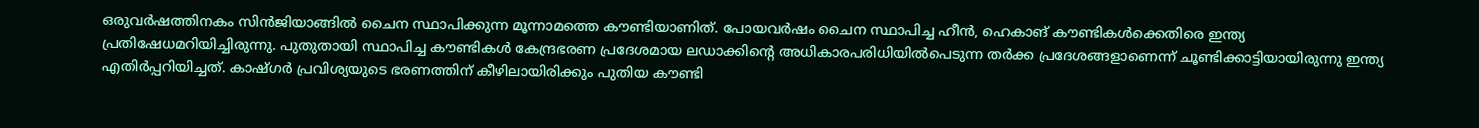ഒരുവര്‍ഷത്തിനകം സിന്‍ജിയാങ്ങില്‍ ചൈന സ്ഥാപിക്കുന്ന മൂന്നാമത്തെ കൗണ്ടിയാണിത്. പോയവര്‍ഷം ചൈന സ്ഥാപിച്ച ഹീന്‍, ഹെകാങ് കൗണ്ടികള്‍ക്കെതിരെ ഇന്ത്യ പ്രതിഷേധമറിയിച്ചിരുന്നു. പുതുതായി സ്ഥാപിച്ച കൗണ്ടികള്‍ കേന്ദ്രഭരണ പ്രദേശമായ ലഡാക്കിന്റെ അധികാരപരിധിയില്‍പെടുന്ന തര്‍ക്ക പ്രദേശങ്ങളാണെന്ന് ചൂണ്ടിക്കാട്ടിയായിരുന്നു ഇന്ത്യ എതിര്‍പ്പറിയിച്ചത്. കാഷ്ഗര്‍ പ്രവിശ്യയുടെ ഭരണത്തിന് കീഴിലായിരിക്കും പുതിയ കൗണ്ടി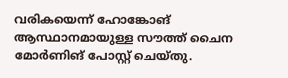വരികയെന്ന് ഹോങ്കോങ് ആസ്ഥാനമായുള്ള സൗത്ത് ചൈന മോര്‍ണിങ് പോസ്റ്റ് ചെയ്തു.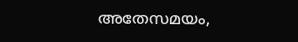അതേസമയം,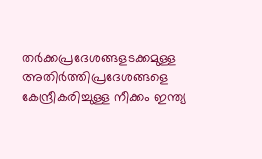തര്‍ക്കപ്രദേശങ്ങളടക്കമുള്ള അതിര്‍ത്തിപ്രദേശങ്ങളെ കേന്ദ്രീകരിച്ചുള്ള നീക്കം ഇന്ത്യ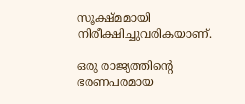സൂക്ഷ്മമായി നിരീക്ഷിച്ചുവരികയാണ്.

ഒരു രാജ്യത്തിന്റെ ഭരണപരമായ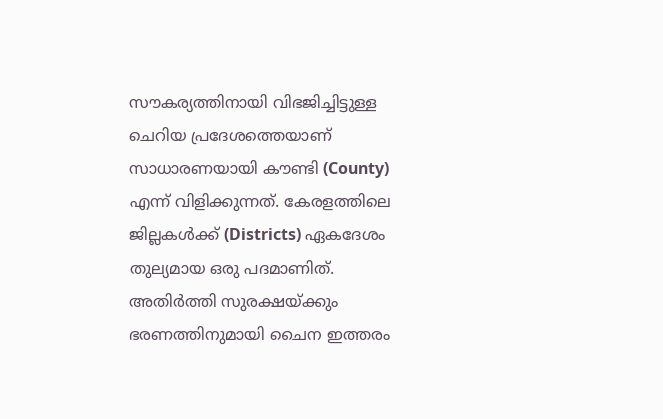സൗകര്യത്തിനായി വിഭജിച്ചിട്ടുള്ള ചെറിയ പ്രദേശത്തെയാണ് സാധാരണയായി കൗണ്ടി (County) എന്ന് വിളിക്കുന്നത്. കേരളത്തിലെ ജില്ലകള്‍ക്ക് (Districts) ഏകദേശം തുല്യമായ ഒരു പദമാണിത്. അതിര്‍ത്തി സുരക്ഷയ്ക്കും ഭരണത്തിനുമായി ചൈന ഇത്തരം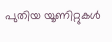പുതിയ യൂണിറ്റുകള്‍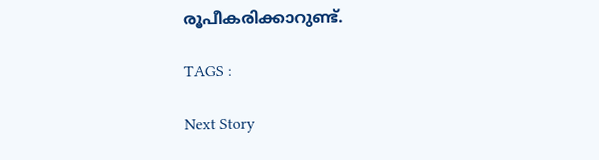രൂപീകരിക്കാറുണ്ട്.

TAGS :

Next Story